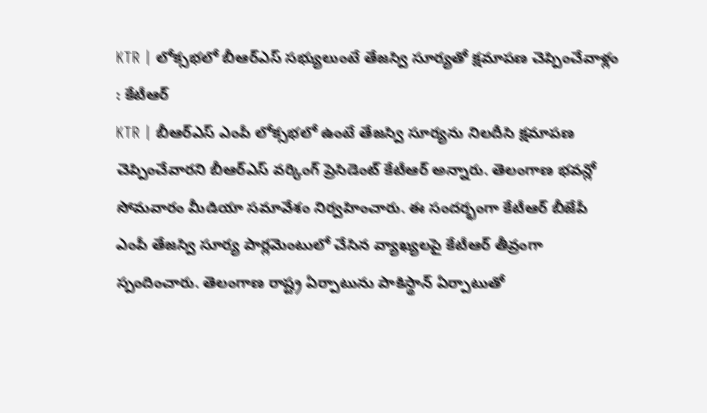KTR | లోక్సభలో బీఆర్ఎస్ సభ్యులుంటే తేజస్వి సూర్యతో క్షమాపణ చెప్పించేవాళ్లం : కేటీఆర్
KTR | బీఆర్ఎస్ ఎంపీ లోక్సభలో ఉంటే తేజస్వి సూర్యను నిలదీసి క్షమాపణ చెప్పించేవారని బీఆర్ఎస్ వర్కింగ్ ప్రెసిడెంట్ కేటీఆర్ అన్నారు. తెలంగాణ భవన్లో సోమవారం మీడియా సమావేశం నిర్వహించారు. ఈ సందర్భంగా కేటీఆర్ బీజేపీ ఎంపీ తేజస్వి సూర్య పార్లమెంటులో చేసిన వ్యాఖ్యలపై కేటీఆర్ తీవ్రంగా స్పందించారు. తెలంగాణ రాష్ట్ర ఏర్పాటును పాకిస్థాన్ ఏర్పాటుతో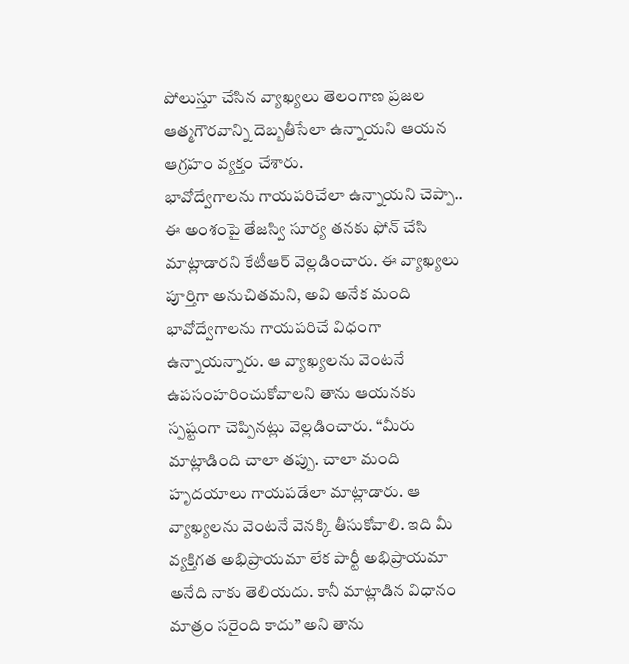పోలుస్తూ చేసిన వ్యాఖ్యలు తెలంగాణ ప్రజల ఆత్మగౌరవాన్ని దెబ్బతీసేలా ఉన్నాయని ఆయన ఆగ్రహం వ్యక్తం చేశారు.
భావోద్వేగాలను గాయపరిచేలా ఉన్నాయని చెప్పా..
ఈ అంశంపై తేజస్వి సూర్య తనకు ఫోన్ చేసి మాట్లాడారని కేటీఆర్ వెల్లడించారు. ఈ వ్యాఖ్యలు పూర్తిగా అనుచితమని, అవి అనేక మంది భావోద్వేగాలను గాయపరిచే విధంగా ఉన్నాయన్నారు. ఆ వ్యాఖ్యలను వెంటనే ఉపసంహరించుకోవాలని తాను ఆయనకు స్పష్టంగా చెప్పినట్లు వెల్లడించారు. “మీరు మాట్లాడింది చాలా తప్పు. చాలా మంది హృదయాలు గాయపడేలా మాట్లాడారు. ఆ వ్యాఖ్యలను వెంటనే వెనక్కి తీసుకోవాలి. ఇది మీ వ్యక్తిగత అభిప్రాయమా లేక పార్టీ అభిప్రాయమా అనేది నాకు తెలియదు. కానీ మాట్లాడిన విధానం మాత్రం సరైంది కాదు” అని తాను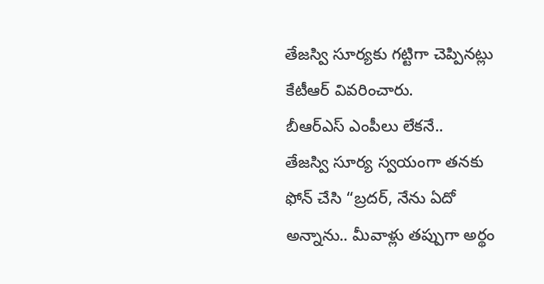తేజస్వి సూర్యకు గట్టిగా చెప్పినట్లు కేటీఆర్ వివరించారు.
బీఆర్ఎస్ ఎంపీలు లేకనే..
తేజస్వి సూర్య స్వయంగా తనకు ఫోన్ చేసి “బ్రదర్, నేను ఏదో అన్నాను.. మీవాళ్లు తప్పుగా అర్థం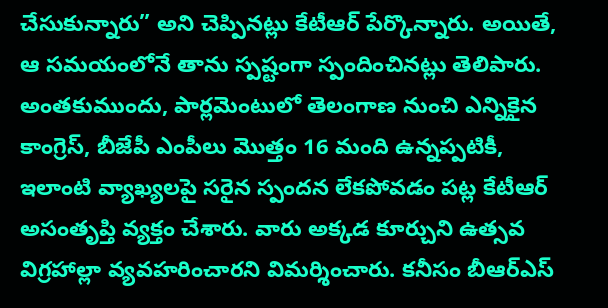చేసుకున్నారు” అని చెప్పినట్లు కేటీఆర్ పేర్కొన్నారు. అయితే, ఆ సమయంలోనే తాను స్పష్టంగా స్పందించినట్లు తెలిపారు. అంతకుముందు, పార్లమెంటులో తెలంగాణ నుంచి ఎన్నికైన కాంగ్రెస్, బీజేపీ ఎంపీలు మొత్తం 16 మంది ఉన్నప్పటికీ, ఇలాంటి వ్యాఖ్యలపై సరైన స్పందన లేకపోవడం పట్ల కేటీఆర్ అసంతృప్తి వ్యక్తం చేశారు. వారు అక్కడ కూర్చుని ఉత్సవ విగ్రహాల్లా వ్యవహరించారని విమర్శించారు. కనీసం బీఆర్ఎస్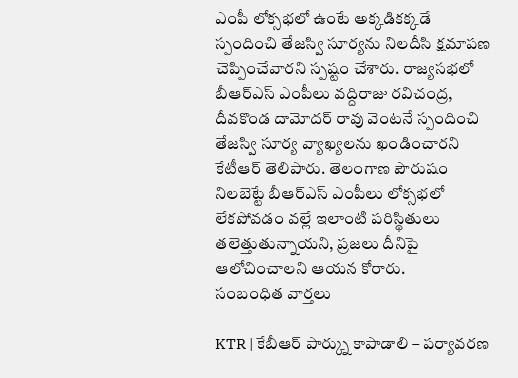ఎంపీ లోక్సభలో ఉంటే అక్కడికక్కడే స్పందించి తేజస్వి సూర్యను నిలదీసి క్షమాపణ చెప్పించేవారని స్పష్టం చేశారు. రాజ్యసభలో బీఆర్ఎస్ ఎంపీలు వద్దిరాజు రవిచంద్ర, దీవకొండ దామోదర్ రావు వెంటనే స్పందించి తేజస్వి సూర్య వ్యాఖ్యలను ఖండించారని కేటీఆర్ తెలిపారు. తెలంగాణ పౌరుషం నిలబెట్టే బీఆర్ఎస్ ఎంపీలు లోక్సభలో లేకపోవడం వల్లే ఇలాంటి పరిస్థితులు తలెత్తుతున్నాయని, ప్రజలు దీనిపై ఆలోచించాలని ఆయన కోరారు.
సంబంధిత వార్తలు

KTR | కేబీఆర్ పార్క్ను కాపాడాలి – పర్యావరణ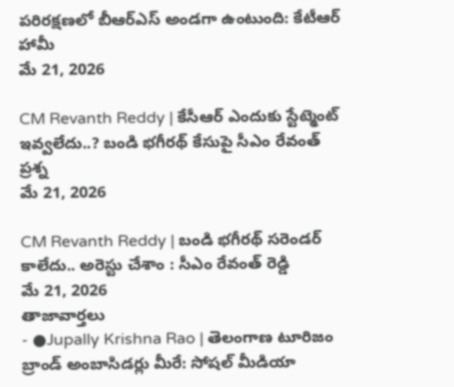పరిరక్షణలో బీఆర్ఎస్ అండగా ఉంటుంది: కేటీఆర్ హామీ
మే 21, 2026

CM Revanth Reddy | కేసీఆర్ ఎందుకు స్టేట్మెంట్ ఇవ్వలేదు..? బండి భగీరథ్ కేసుపై సీఎం రేవంత్ ప్రశ్న
మే 21, 2026

CM Revanth Reddy | బండి భగీరథ్ సరెండర్ కాలేదు.. అరెస్టు చేశాం : సీఎం రేవంత్ రెడ్డి
మే 21, 2026
తాజావార్తలు
- ●Jupally Krishna Rao | తెలంగాణ టూరిజం బ్రాండ్ అంబాసిడర్లు మీరే: సోషల్ మీడియా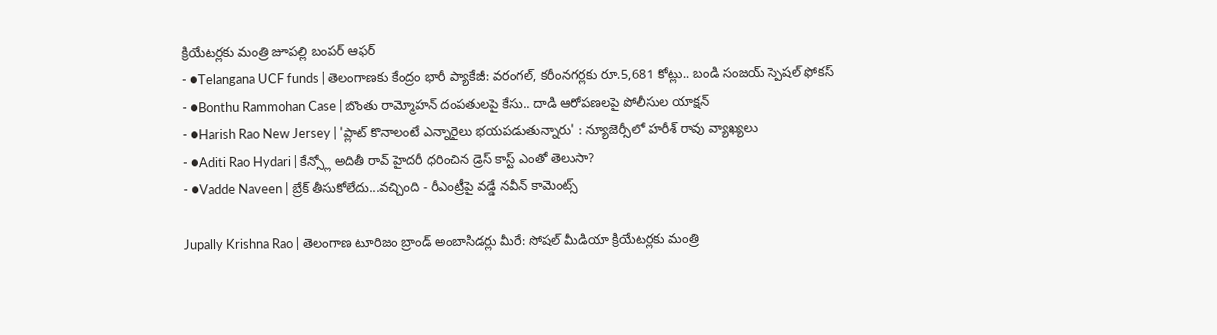క్రియేటర్లకు మంత్రి జూపల్లి బంపర్ ఆఫర్
- ●Telangana UCF funds | తెలంగాణకు కేంద్రం భారీ ప్యాకేజీ: వరంగల్, కరీంనగర్లకు రూ.5,681 కోట్లు.. బండి సంజయ్ స్పెషల్ ఫోకస్
- ●Bonthu Rammohan Case | బొంతు రామ్మోహన్ దంపతులపై కేసు.. దాడి ఆరోపణలపై పోలీసుల యాక్షన్
- ●Harish Rao New Jersey | 'ప్లాట్ కొనాలంటే ఎన్నారైలు భయపడుతున్నారు' : న్యూజెర్సీలో హరీశ్ రావు వ్యాఖ్యలు
- ●Aditi Rao Hydari | కేన్స్లో అదితీ రావ్ హైదరీ ధరించిన డ్రెస్ కాస్ట్ ఎంతో తెలుసా?
- ●Vadde Naveen | బ్రేక్ తీసుకోలేదు...వచ్చింది - రీఎంట్రీపై వడ్డే నవీన్ కామెంట్స్

Jupally Krishna Rao | తెలంగాణ టూరిజం బ్రాండ్ అంబాసిడర్లు మీరే: సోషల్ మీడియా క్రియేటర్లకు మంత్రి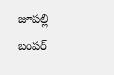జూపల్లి బంపర్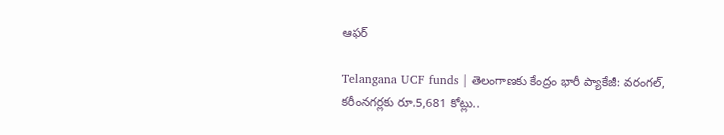ఆఫర్

Telangana UCF funds | తెలంగాణకు కేంద్రం భారీ ప్యాకేజీ: వరంగల్, కరీంనగర్లకు రూ.5,681 కోట్లు..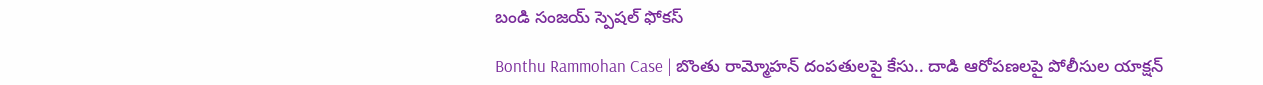బండి సంజయ్ స్పెషల్ ఫోకస్

Bonthu Rammohan Case | బొంతు రామ్మోహన్ దంపతులపై కేసు.. దాడి ఆరోపణలపై పోలీసుల యాక్షన్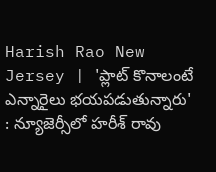Harish Rao New Jersey | 'ప్లాట్ కొనాలంటే ఎన్నారైలు భయపడుతున్నారు' : న్యూజెర్సీలో హరీశ్ రావు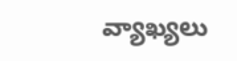వ్యాఖ్యలు